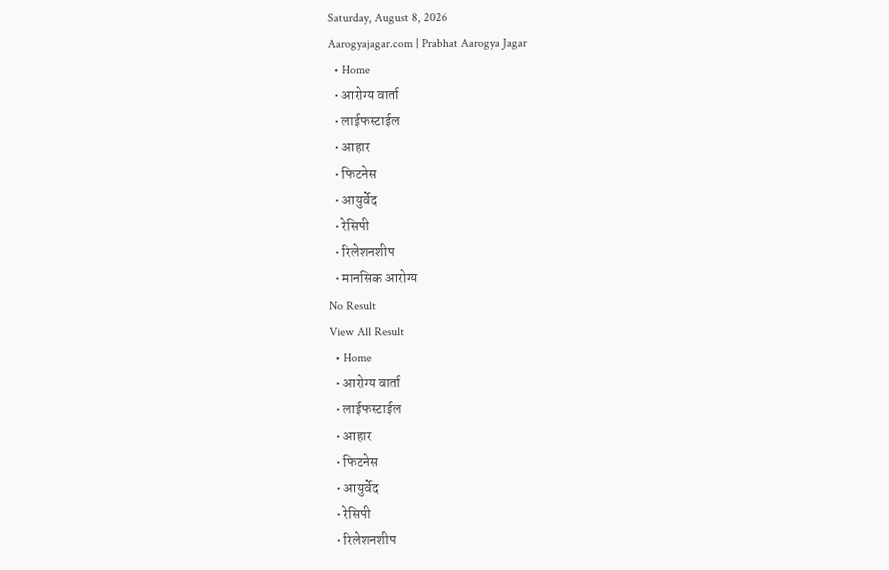Saturday, August 8, 2026
Aarogyajagar.com | Prabhat Aarogya Jagar
  • Home
  • आरोग्य वार्ता
  • लाईफस्टाईल
  • आहार
  • फिटनेस
  • आयुर्वेद
  • रेसिपी
  • रिलेशनशीप
  • मानसिक आरोग्य
No Result
View All Result
  • Home
  • आरोग्य वार्ता
  • लाईफस्टाईल
  • आहार
  • फिटनेस
  • आयुर्वेद
  • रेसिपी
  • रिलेशनशीप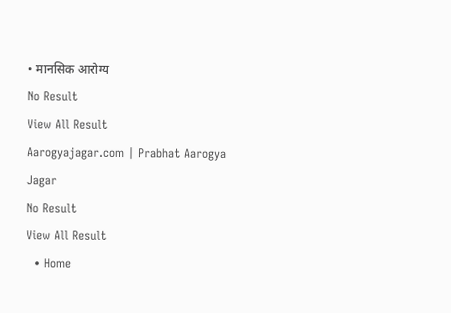• मानसिक आरोग्य
No Result
View All Result
Aarogyajagar.com | Prabhat Aarogya Jagar
No Result
View All Result
  • Home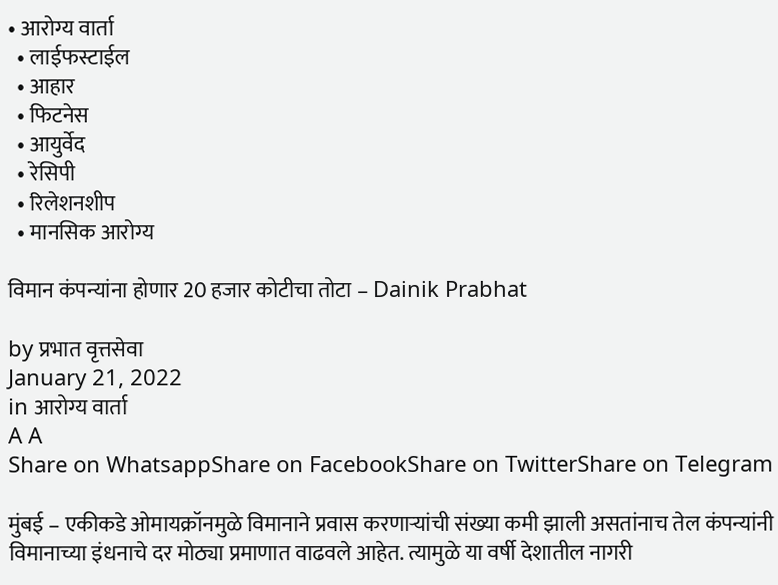• आरोग्य वार्ता
  • लाईफस्टाईल
  • आहार
  • फिटनेस
  • आयुर्वेद
  • रेसिपी
  • रिलेशनशीप
  • मानसिक आरोग्य

विमान कंपन्यांना होणार 20 हजार कोटीचा तोटा – Dainik Prabhat

by प्रभात वृत्तसेवा
January 21, 2022
in आरोग्य वार्ता
A A
Share on WhatsappShare on FacebookShare on TwitterShare on Telegram

मुंबई – एकीकडे ओमायक्रॉनमुळे विमानाने प्रवास करणाऱ्यांची संख्या कमी झाली असतांनाच तेल कंपन्यांनी विमानाच्या इंधनाचे दर मोठ्या प्रमाणात वाढवले आहेत. त्यामुळे या वर्षी देशातील नागरी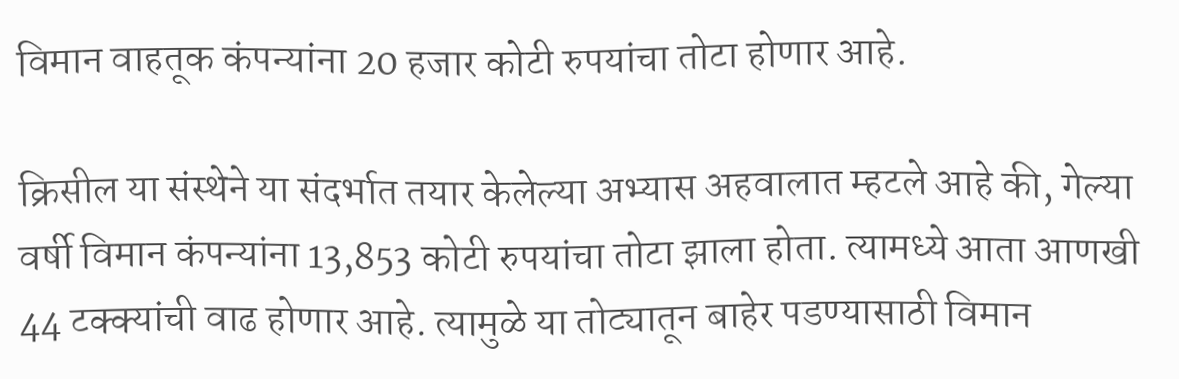विमान वाहतूक कंपन्यांना 20 हजार कोटी रुपयांचा तोटा होणार आहे.

क्रिसील या संस्थेने या संदर्भात तयार केलेल्या अभ्यास अहवालात म्हटले आहे की, गेल्या वर्षी विमान कंपन्यांना 13,853 कोटी रुपयांचा तोटा झाला होता. त्यामध्ये आता आणखी 44 टक्‍क्‍यांची वाढ होणार आहे. त्यामुळे या तोट्यातून बाहेर पडण्यासाठी विमान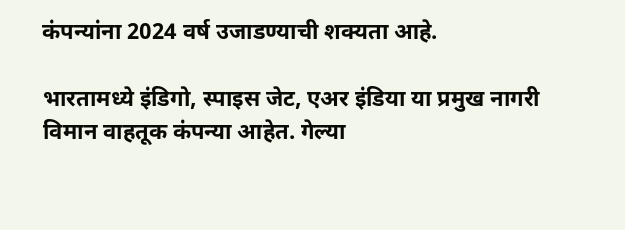कंपन्यांना 2024 वर्ष उजाडण्याची शक्‍यता आहे.

भारतामध्ये इंडिगो, स्पाइस जेट, एअर इंडिया या प्रमुख नागरी विमान वाहतूक कंपन्या आहेत. गेल्या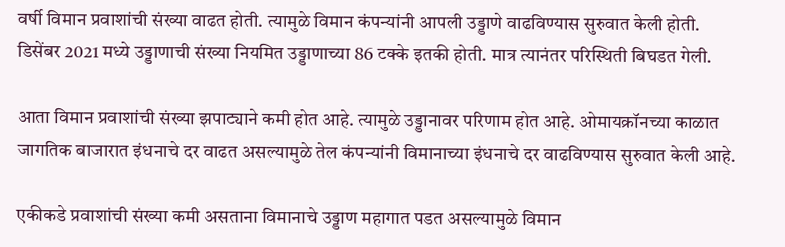वर्षी विमान प्रवाशांची संख्या वाढत होती. त्यामुळे विमान कंपन्यांनी आपली उड्डाणे वाढविण्यास सुरुवात केली होती. डिसेंबर 2021 मध्ये उड्डाणाची संख्या नियमित उड्डाणाच्या 86 टक्के इतकी होती. मात्र त्यानंतर परिस्थिती बिघडत गेली.

आता विमान प्रवाशांची संख्या झपाट्याने कमी होत आहे. त्यामुळे उड्डानावर परिणाम होत आहे. ओमायक्रॉनच्या काळात जागतिक बाजारात इंधनाचे दर वाढत असल्यामुळे तेल कंपन्यांनी विमानाच्या इंधनाचे दर वाढविण्यास सुरुवात केली आहे.

एकीकडे प्रवाशांची संख्या कमी असताना विमानाचे उड्डाण महागात पडत असल्यामुळे विमान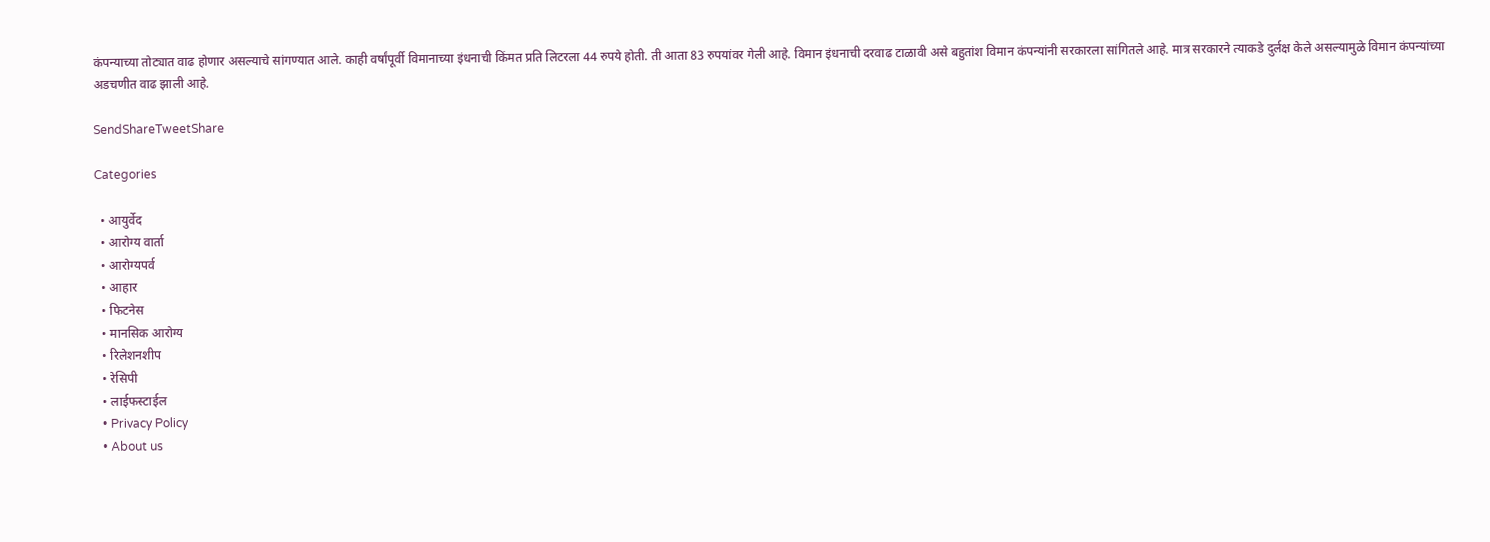कंपन्याच्या तोट्यात वाढ होणार असल्याचे सांगण्यात आले. काही वर्षांपूर्वी विमानाच्या इंधनाची किंमत प्रति लिटरला 44 रुपये होती. ती आता 83 रुपयांवर गेली आहे. विमान इंधनाची दरवाढ टाळावी असे बहुतांश विमान कंपन्यांनी सरकारला सांगितले आहे. मात्र सरकारने त्याकडे दुर्लक्ष केले असल्यामुळे विमान कंपन्यांच्या अडचणीत वाढ झाली आहे.

SendShareTweetShare

Categories

  • आयुर्वेद
  • आरोग्य वार्ता
  • आरोग्यपर्व
  • आहार
  • फिटनेस
  • मानसिक आरोग्य
  • रिलेशनशीप
  • रेसिपी
  • लाईफस्टाईल
  • Privacy Policy
  • About us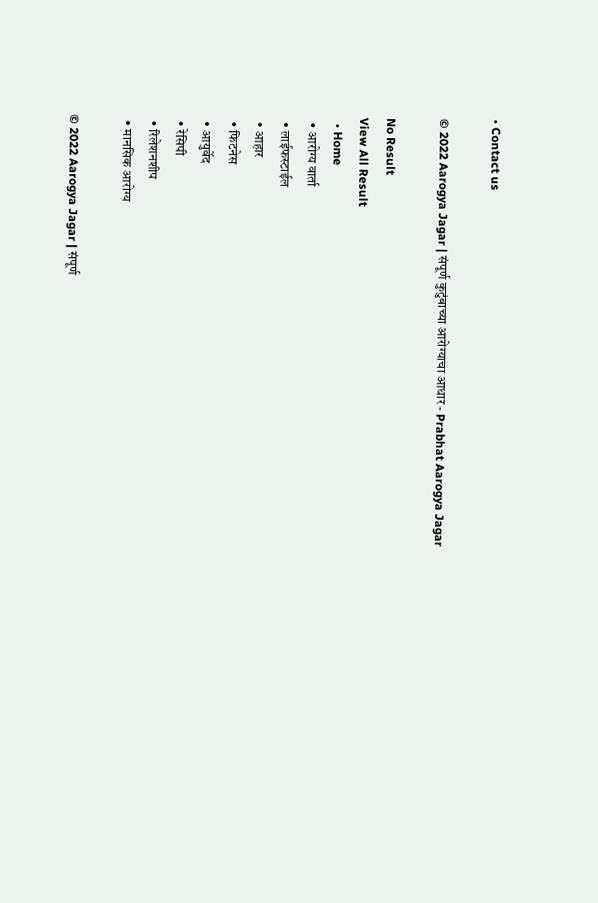• Contact us

© 2022 Aarogya Jagar | संपूर्ण कुटुंबाच्या आरोग्याचा आधार - Prabhat Aarogya Jagar

No Result
View All Result
  • Home
  • आरोग्य वार्ता
  • लाईफस्टाईल
  • आहार
  • फिटनेस
  • आयुर्वेद
  • रेसिपी
  • रिलेशनशीप
  • मानसिक आरोग्य

© 2022 Aarogya Jagar | संपूर्ण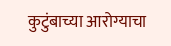कुटुंबाच्या आरोग्याचा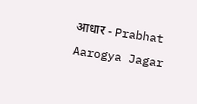आधार - Prabhat Aarogya Jagar